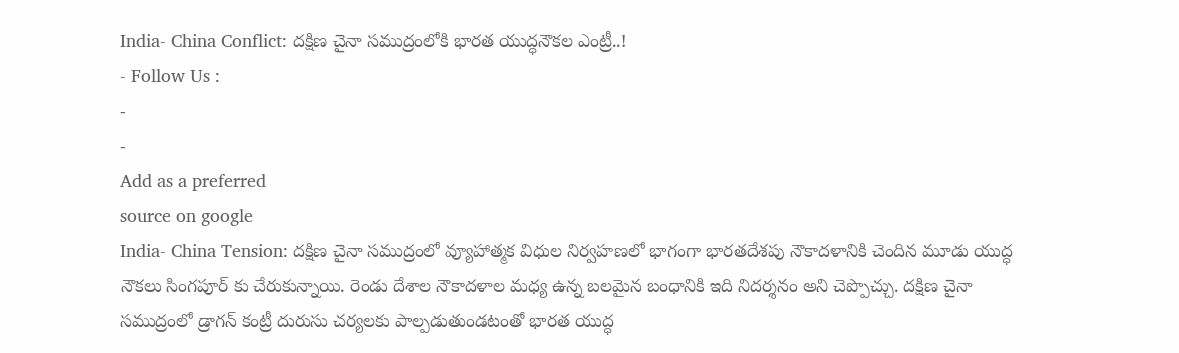India- China Conflict: దక్షిణ చైనా సముద్రంలోకి భారత యుద్ధనౌకల ఎంట్రీ..!
- Follow Us :
-
-
Add as a preferred
source on google
India- China Tension: దక్షిణ చైనా సముద్రంలో వ్యూహాత్మక విధుల నిర్వహణలో భాగంగా భారతదేశపు నౌకాదళానికి చెందిన మూడు యుద్ధ నౌకలు సింగపూర్ కు చేరుకున్నాయి. రెండు దేశాల నౌకాదళాల మధ్య ఉన్న బలమైన బంధానికి ఇది నిదర్శనం అని చెప్పొచ్చు. దక్షిణ చైనా సముద్రంలో డ్రాగన్ కంట్రీ దురుసు చర్యలకు పాల్పడుతుండటంతో భారత యుద్ధ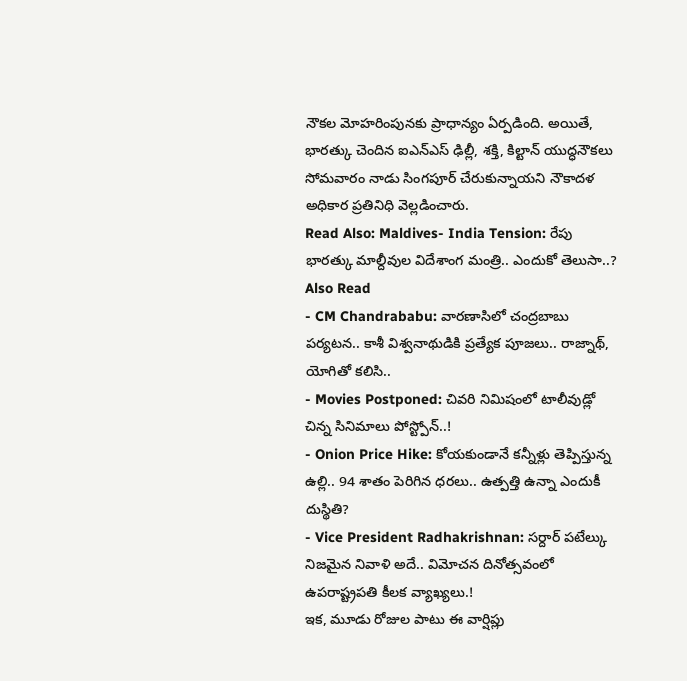నౌకల మోహరింపునకు ప్రాధాన్యం ఏర్పడింది. అయితే, భారత్కు చెందిన ఐఎన్ఎస్ ఢిల్లీ, శక్తి, కిల్టాన్ యుద్ధనౌకలు సోమవారం నాడు సింగపూర్ చేరుకున్నాయని నౌకాదళ అధికార ప్రతినిధి వెల్లడించారు.
Read Also: Maldives- India Tension: రేపు భారత్కు మాల్దీవుల విదేశాంగ మంత్రి.. ఎందుకో తెలుసా..?
Also Read
- CM Chandrababu: వారణాసిలో చంద్రబాబు పర్యటన.. కాశీ విశ్వనాథుడికి ప్రత్యేక పూజలు.. రాజ్నాథ్, యోగితో కలిసి..
- Movies Postponed: చివరి నిమిషంలో టాలీవుడ్లో చిన్న సినిమాలు పోస్ట్పోన్..!
- Onion Price Hike: కోయకుండానే కన్నీళ్లు తెప్పిస్తున్న ఉల్లి.. 94 శాతం పెరిగిన ధరలు.. ఉత్పత్తి ఉన్నా ఎందుకీ దుస్థితి?
- Vice President Radhakrishnan: సర్దార్ పటేల్కు నిజమైన నివాళి అదే.. విమోచన దినోత్సవంలో ఉపరాష్ట్రపతి కీలక వ్యాఖ్యలు.!
ఇక, మూడు రోజుల పాటు ఈ వార్షిప్లు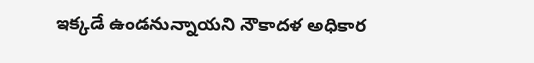ఇక్కడే ఉండనున్నాయని నౌకాదళ అధికార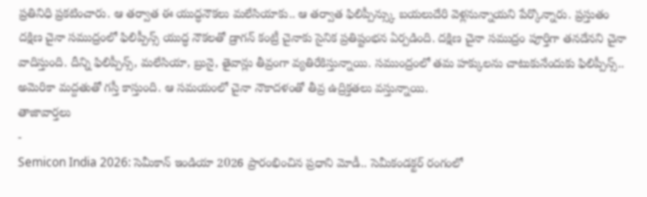ప్రతినిధి ప్రకటించారు. ఆ తర్వాత ఈ యుద్ధనౌకలు మలేసియాకు.. ఆ తర్వాత ఫిలిప్పీన్స్కు బయలుదేరి వెళ్లనున్నాయని పేర్కొన్నారు. ప్రస్తుతం దక్షిణ చైనా సముద్రంలో ఫిలిప్పీన్స్ యుద్ధ నౌకలతో డ్రాగన్ కంట్రీ చైనాకు సైనిక ప్రతిష్టంభన ఏర్పడింది. దక్షిణ చైనా సముద్రం పూర్తిగా తనదేనని చైనా వాదిస్తుంది. దీన్ని ఫిలిప్పీన్స్, మలేసియా, బ్రునై, తైవాన్లు తీవ్రంగా వ్యతిరేకిస్తున్నాయి. సముంద్రంలో తమ హక్కులను చాటుకునేందుకు ఫిలిప్పీన్స్.. అమెరికా మద్దతుతో గస్తీ కాస్తుంది. ఆ సమయంలో చైనా నౌకాదళంతో తీవ్ర ఉద్రిక్తతలు వస్తున్నాయి.
తాజావార్తలు
-
Semicon India 2026: సెమీకాన్ ఇండియా 2026 ప్రారంభించిన ప్రధాని మోడీ.. సెమీకండక్టర్ రంగంలో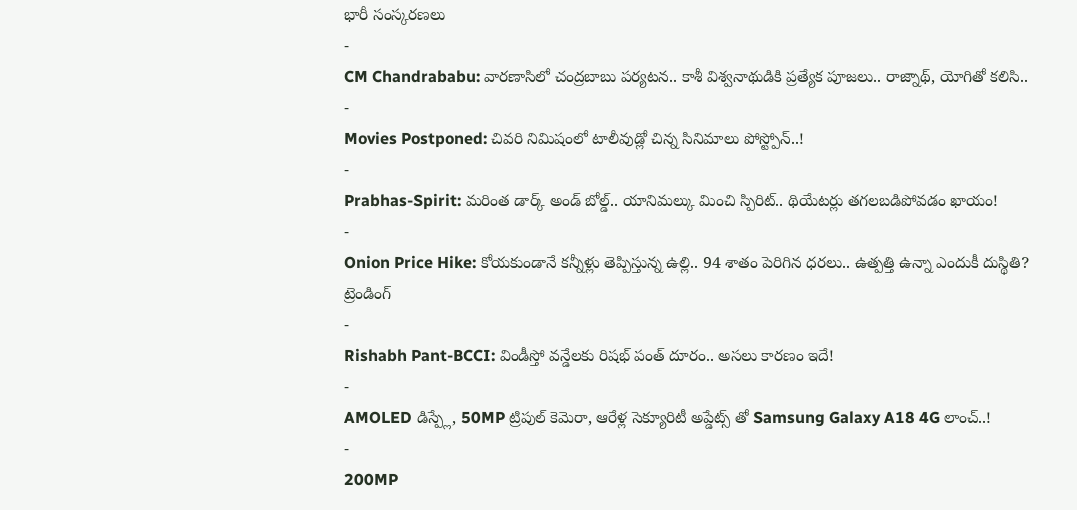భారీ సంస్కరణలు
-
CM Chandrababu: వారణాసిలో చంద్రబాబు పర్యటన.. కాశీ విశ్వనాథుడికి ప్రత్యేక పూజలు.. రాజ్నాథ్, యోగితో కలిసి..
-
Movies Postponed: చివరి నిమిషంలో టాలీవుడ్లో చిన్న సినిమాలు పోస్ట్పోన్..!
-
Prabhas-Spirit: మరింత డార్క్ అండ్ బోల్డ్.. యానిమల్కు మించి స్పిరిట్.. థియేటర్లు తగలబడిపోవడం ఖాయం!
-
Onion Price Hike: కోయకుండానే కన్నీళ్లు తెప్పిస్తున్న ఉల్లి.. 94 శాతం పెరిగిన ధరలు.. ఉత్పత్తి ఉన్నా ఎందుకీ దుస్థితి?
ట్రెండింగ్
-
Rishabh Pant-BCCI: విండీస్తో వన్డేలకు రిషభ్ పంత్ దూరం.. అసలు కారణం ఇదే!
-
AMOLED డిస్ప్లే, 50MP ట్రిపుల్ కెమెరా, ఆరేళ్ల సెక్యూరిటీ అప్డేట్స్ తో Samsung Galaxy A18 4G లాంచ్..!
-
200MP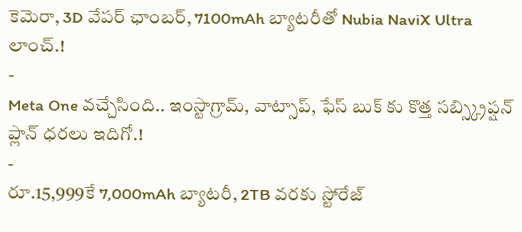కెమెరా, 3D వేపర్ ఛాంబర్, 7100mAh బ్యాటరీతో Nubia NaviX Ultra లాంచ్.!
-
Meta One వచ్చేసింది.. ఇంస్టాగ్రామ్, వాట్సాప్, ఫేస్ బుక్ కు కొత్త సబ్స్క్రిప్షన్ ప్లాన్ ధరలు ఇదిగో.!
-
రూ.15,999కే 7,000mAh బ్యాటరీ, 2TB వరకు స్టోరేజ్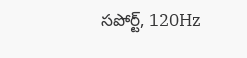సపోర్ట్, 120Hz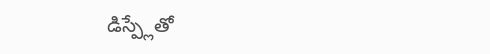డిస్ప్లేతో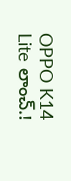OPPO K14 Lite లాంచ్.!